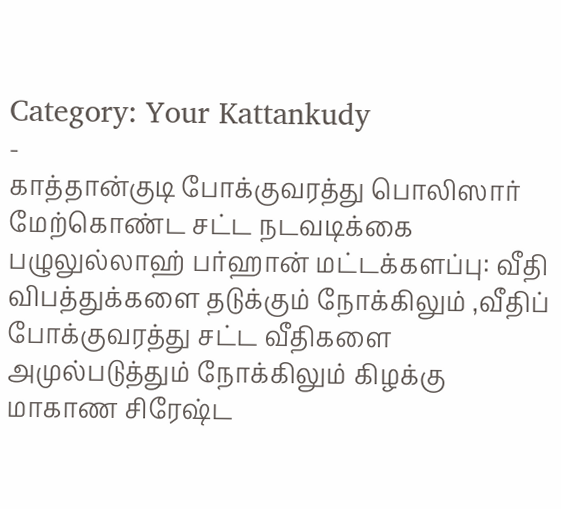Category: Your Kattankudy
-
காத்தான்குடி போக்குவரத்து பொலிஸார் மேற்கொண்ட சட்ட நடவடிக்கை
பழுலுல்லாஹ் பர்ஹான் மட்டக்களப்பு: வீதி விபத்துக்களை தடுக்கும் நோக்கிலும் ,வீதிப் போக்குவரத்து சட்ட வீதிகளை அமுல்படுத்தும் நோக்கிலும் கிழக்கு மாகாண சிரேஷ்ட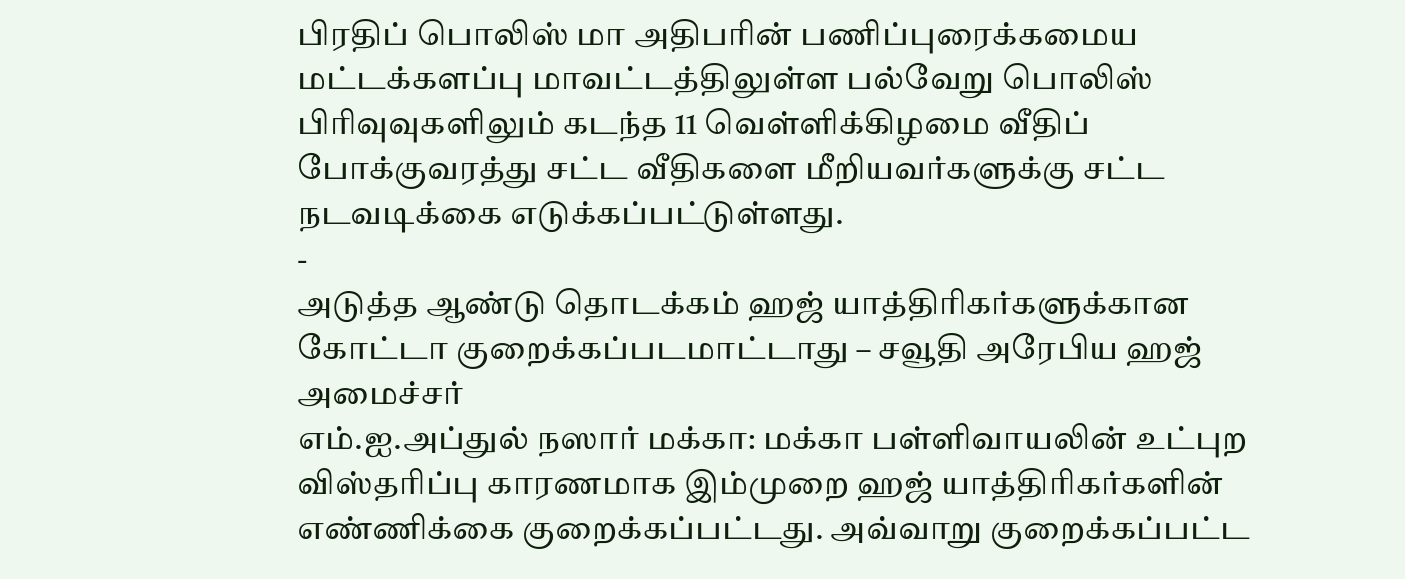பிரதிப் பொலிஸ் மா அதிபரின் பணிப்புரைக்கமைய மட்டக்களப்பு மாவட்டத்திலுள்ள பல்வேறு பொலிஸ் பிரிவுவுகளிலும் கடந்த 11 வெள்ளிக்கிழமை வீதிப் போக்குவரத்து சட்ட வீதிகளை மீறியவர்களுக்கு சட்ட நடவடிக்கை எடுக்கப்பட்டுள்ளது.
-
அடுத்த ஆண்டு தொடக்கம் ஹஜ் யாத்திரிகர்களுக்கான கோட்டா குறைக்கப்படமாட்டாது – சவூதி அரேபிய ஹஜ் அமைச்சர்
எம்.ஐ.அப்துல் நஸார் மக்கா: மக்கா பள்ளிவாயலின் உட்புற விஸ்தரிப்பு காரணமாக இம்முறை ஹஜ் யாத்திரிகர்களின் எண்ணிக்கை குறைக்கப்பட்டது. அவ்வாறு குறைக்கப்பட்ட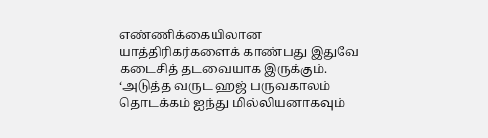எண்ணிக்கையிலான யாத்திரிகர்களைக் காண்பது இதுவே கடைசித் தடவையாக இருக்கும். ‘அடுத்த வருட ஹஜ் பருவகாலம் தொடக்கம் ஐந்து மில்லியனாகவும்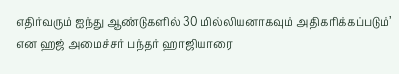எதிர்வரும் ஐந்து ஆண்டுகளில் 30 மில்லியனாகவும் அதிகரிக்கப்படும்’ என ஹஜ் அமைச்சர் பந்தர் ஹாஜியாரை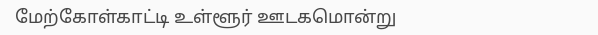மேற்கோள்காட்டி உள்ளூர் ஊடகமொன்று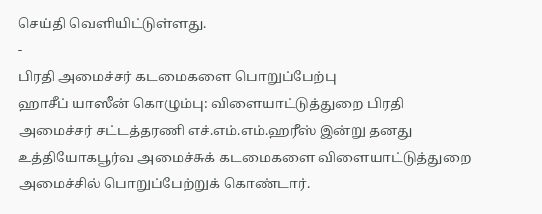செய்தி வெளியிட்டுள்ளது.
-
பிரதி அமைச்சர் கடமைகளை பொறுப்பேற்பு
ஹாசீப் யாஸீன் கொழும்பு: விளையாட்டுத்துறை பிரதி அமைச்சர் சட்டத்தரணி எச்.எம்.எம்.ஹரீஸ் இன்று தனது உத்தியோகபூர்வ அமைச்சுக் கடமைகளை விளையாட்டுத்துறை அமைச்சில் பொறுப்பேற்றுக் கொண்டார்.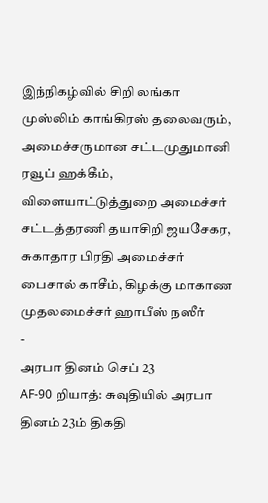இந்நிகழ்வில் சிறி லங்கா முஸ்லிம் காங்கிரஸ் தலைவரும், அமைச்சருமான சட்டமுதுமானி ரவூப் ஹக்கீம், விளையாட்டுத்துறை அமைச்சர் சட்டத்தரணி தயாசிறி ஜயசேகர, சுகாதார பிரதி அமைச்சர் பைசால் காசீம், கிழக்கு மாகாண முதலமைச்சர் ஹாபீஸ் நஸீர்
-
அரபா தினம் செப் 23
AF-90 றியாத்: சுவுதியில் அரபா தினம் 23ம் திகதி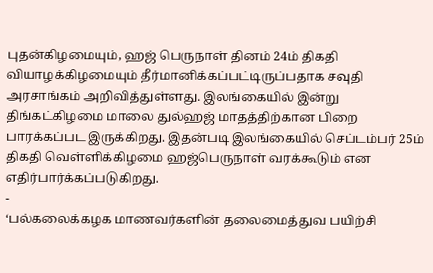புதன்கிழமையும், ஹஜ் பெருநாள் தினம் 24ம் திகதி வியாழக்கிழமையும் தீர்மானிக்கப்பட்டிருப்பதாக சவுதி அரசாங்கம் அறிவித்துள்ளது. இலங்கையில் இன்று திங்கட்கிழமை மாலை துல்ஹஜ் மாதத்திற்கான பிறை பாரக்கப்பட இருக்கிறது. இதன்படி இலங்கையில் செப்டம்பர் 25ம் திகதி வெள்ளிக்கிழமை ஹஜ்பெருநாள் வரக்கூடும் என எதிர்பார்க்கப்படுகிறது.
-
‘பல்கலைக்கழக மாணவர்களின் தலைமைத்துவ பயிற்சி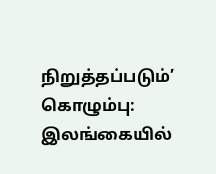நிறுத்தப்படும்’
கொழும்பு: இலங்கையில்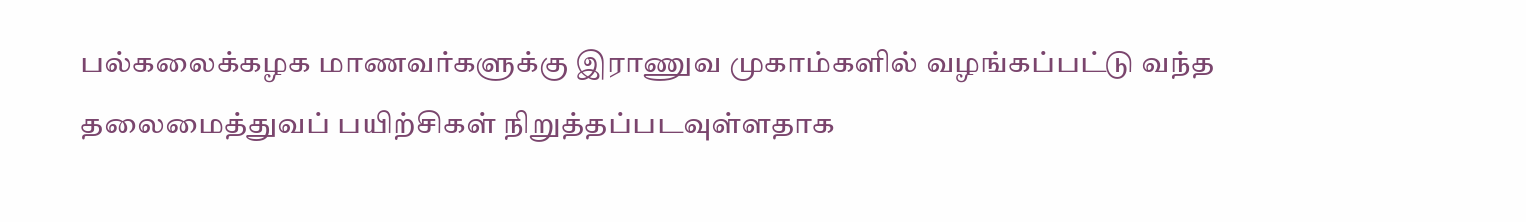பல்கலைக்கழக மாணவர்களுக்கு இராணுவ முகாம்களில் வழங்கப்பட்டு வந்த தலைமைத்துவப் பயிற்சிகள் நிறுத்தப்படவுள்ளதாக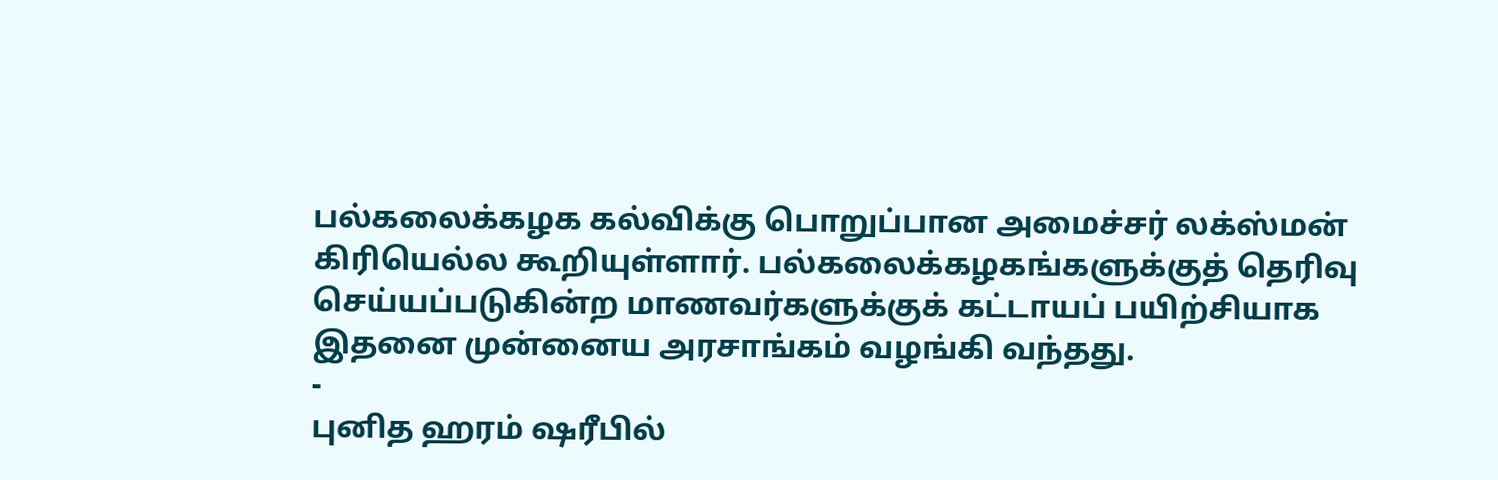பல்கலைக்கழக கல்விக்கு பொறுப்பான அமைச்சர் லக்ஸ்மன் கிரியெல்ல கூறியுள்ளார். பல்கலைக்கழகங்களுக்குத் தெரிவு செய்யப்படுகின்ற மாணவர்களுக்குக் கட்டாயப் பயிற்சியாக இதனை முன்னைய அரசாங்கம் வழங்கி வந்தது.
-
புனித ஹரம் ஷரீபில்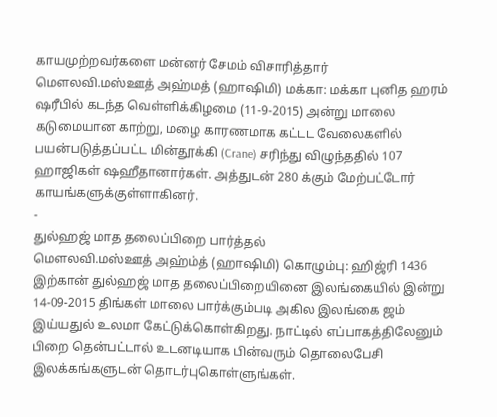காயமுற்றவர்களை மன்னர் சேமம் விசாரித்தார்
மெளலவி.மஸ்ஊத் அஹ்மத் (ஹாஷிமி) மக்கா: மக்கா புனித ஹரம் ஷரீபில் கடந்த வெள்ளிக்கிழமை (11-9-2015) அன்று மாலை கடுமையான காற்று, மழை காரணமாக கட்டட வேலைகளில் பயன்படுத்தப்பட்ட மின்தூக்கி (Crane) சரிந்து விழுந்ததில் 107 ஹாஜிகள் ஷஹீதானார்கள். அத்துடன் 280 க்கும் மேற்பட்டோர் காயங்களுக்குள்ளாகினர்.
-
துல்ஹஜ் மாத தலைப்பிறை பார்த்தல்
மெளலவி.மஸ்ஊத் அஹ்ம்த் (ஹாஷிமி) கொழும்பு: ஹிஜ்ரி 1436 இற்கான் துல்ஹஜ் மாத தலைப்பிறையினை இலங்கையில் இன்று 14-09-2015 திங்கள் மாலை பார்க்கும்படி அகில இலங்கை ஜம் இய்யதுல் உலமா கேட்டுக்கொள்கிறது. நாட்டில் எப்பாகத்திலேனும் பிறை தென்பட்டால் உடனடியாக பின்வரும் தொலைபேசி இலக்கங்களுடன் தொடர்புகொள்ளுங்கள்.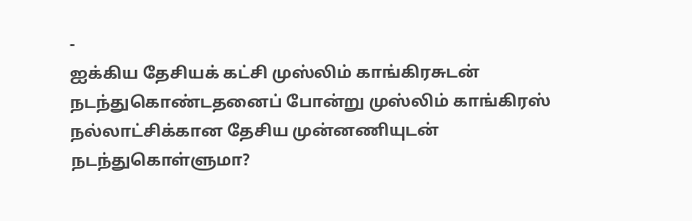-
ஐக்கிய தேசியக் கட்சி முஸ்லிம் காங்கிரசுடன் நடந்துகொண்டதனைப் போன்று முஸ்லிம் காங்கிரஸ் நல்லாட்சிக்கான தேசிய முன்னணியுடன் நடந்துகொள்ளுமா?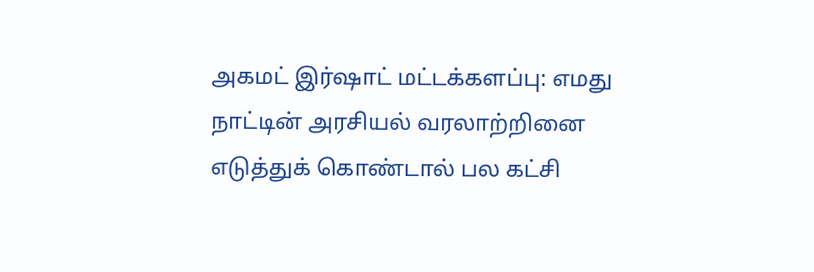அகமட் இர்ஷாட் மட்டக்களப்பு: எமது நாட்டின் அரசியல் வரலாற்றினை எடுத்துக் கொண்டால் பல கட்சி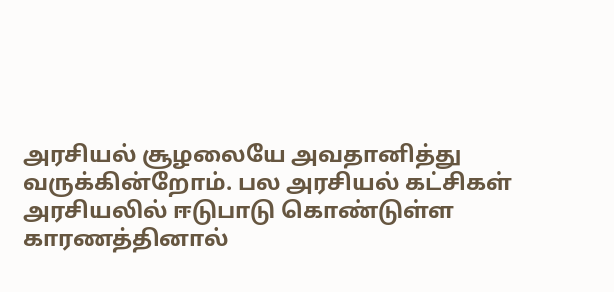அரசியல் சூழலையே அவதானித்து வருக்கின்றோம். பல அரசியல் கட்சிகள் அரசியலில் ஈடுபாடு கொண்டுள்ள காரணத்தினால்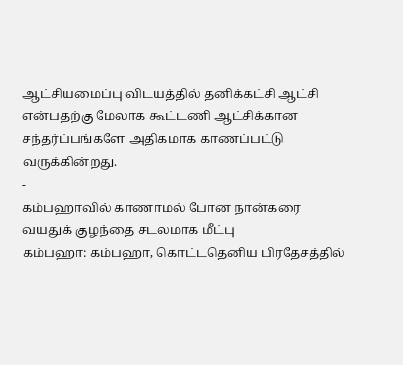ஆட்சியமைப்பு விடயத்தில் தனிக்கட்சி ஆட்சி என்பதற்கு மேலாக கூட்டணி ஆட்சிக்கான சந்தர்ப்பங்களே அதிகமாக காணப்பட்டு வருக்கின்றது.
-
கம்பஹாவில் காணாமல் போன நான்கரை வயதுக் குழந்தை சடலமாக மீட்பு
கம்பஹா: கம்பஹா, கொட்டதெனிய பிரதேசத்தில்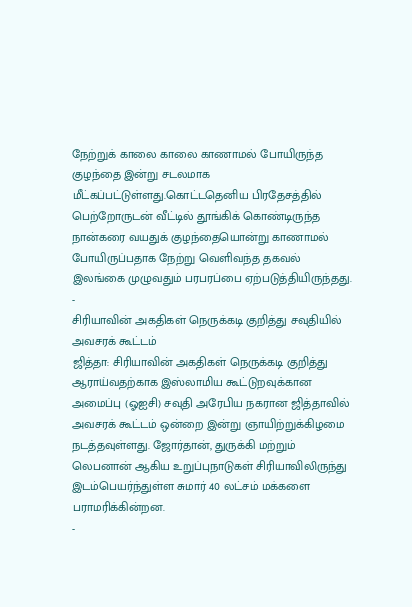நேற்றுக் காலை காலை காணாமல் போயிருந்த குழந்தை இன்று சடலமாக மீட்கப்பட்டுள்ளது.கொட்டதெனிய பிரதேசத்தில் பெற்றோருடன் வீட்டில் தூங்கிக் கொண்டிருந்த நான்கரை வயதுக் குழந்தையொன்று காணாமல் போயிருப்பதாக நேற்று வெளிவந்த தகவல் இலங்கை முழுவதும் பரபரப்பை ஏற்படுத்தியிருந்தது.
-
சிரியாவின் அகதிகள் நெருக்கடி குறித்து சவுதியில் அவசரக் கூட்டம்
ஜித்தா: சிரியாவின் அகதிகள் நெருக்கடி குறித்து ஆராய்வதற்காக இஸ்லாமிய கூட்டுறவுக்கான அமைப்பு (ஓஐசி) சவுதி அரேபிய நகரான ஜித்தாவில் அவசரக் கூட்டம் ஒன்றை இன்று ஞாயிற்றுக்கிழமை நடத்தவுள்ளது. ஜோர்தான், துருக்கி மற்றும் லெபனான் ஆகிய உறுப்புநாடுகள் சிரியாவிலிருந்து இடம்பெயர்ந்துள்ள சுமார் 40 லட்சம் மக்களை பராமரிக்கின்றன.
-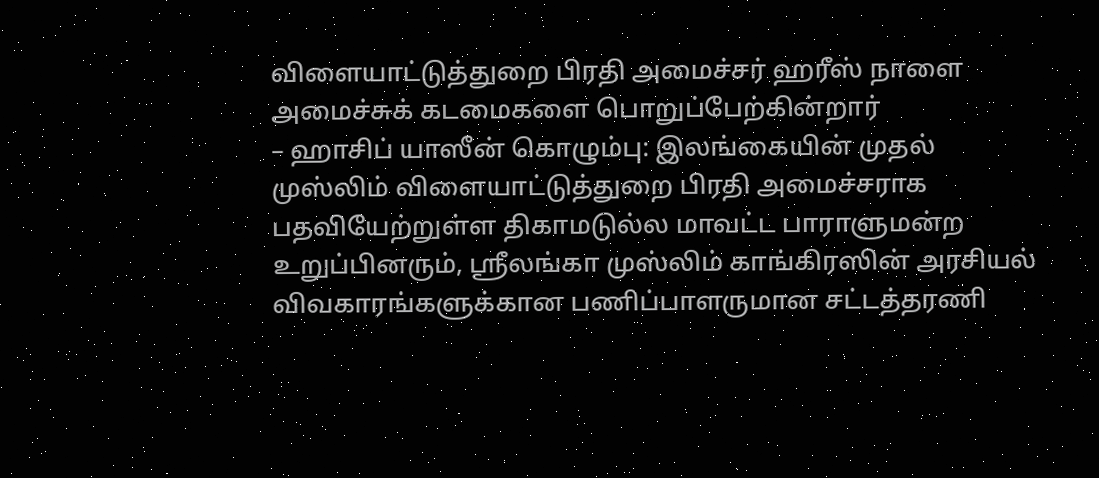விளையாட்டுத்துறை பிரதி அமைச்சர் ஹரீஸ் நாளை அமைச்சுக் கடமைகளை பொறுப்பேற்கின்றார்
– ஹாசிப் யாஸீன் கொழும்பு: இலங்கையின் முதல் முஸ்லிம் விளையாட்டுத்துறை பிரதி அமைச்சராக பதவியேற்றுள்ள திகாமடுல்ல மாவட்ட பாராளுமன்ற உறுப்பினரும், ஸ்ரீலங்கா முஸ்லிம் காங்கிரஸின் அரசியல் விவகாரங்களுக்கான பணிப்பாளருமான சட்டத்தரணி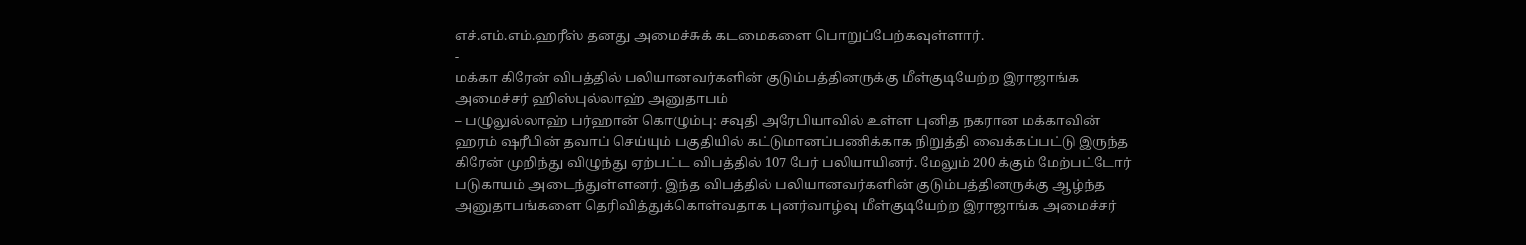எச்.எம்.எம்.ஹரீஸ் தனது அமைச்சுக் கடமைகளை பொறுப்பேற்கவுள்ளார்.
-
மக்கா கிரேன் விபத்தில் பலியானவர்களின் குடும்பத்தினருக்கு மீள்குடியேற்ற இராஜாங்க அமைச்சர் ஹிஸ்புல்லாஹ் அனுதாபம்
– பழுலுல்லாஹ் பர்ஹான் கொழும்பு: சவுதி அரேபியாவில் உள்ள புனித நகரான மக்காவின் ஹரம் ஷரீபின் தவாப் செய்யும் பகுதியில் கட்டுமானப்பணிக்காக நிறுத்தி வைக்கப்பட்டு இருந்த கிரேன் முறிந்து விழுந்து ஏற்பட்ட விபத்தில் 107 பேர் பலியாயினர். மேலும் 200 க்கும் மேற்பட்டோர் படுகாயம் அடைந்துள்ளனர். இந்த விபத்தில் பலியானவர்களின் குடும்பத்தினருக்கு ஆழ்ந்த அனுதாபங்களை தெரிவித்துக்கொள்வதாக புனர்வாழ்வு மீள்குடியேற்ற இராஜாங்க அமைச்சர்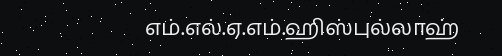எம்.எல்.ஏ.எம்.ஹிஸ்புல்லாஹ்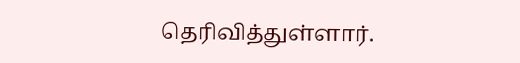தெரிவித்துள்ளார்.